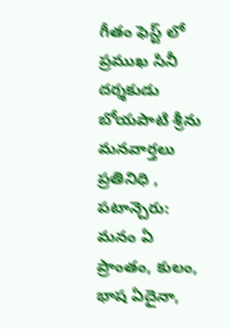గీతం ఫెస్ట్ లో ప్రముఖ సినీ దర్శకుడు బోయపాటి శ్రీను
మనవార్తలు ప్రతినిధి , పటాన్చెరు:
మనం ఏ ప్రాంతం, కులం, భాష ఏదైనా,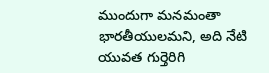ముందుగా మనమంతా భారతీయులమని, అది నేటి యువత గుర్తెరిగి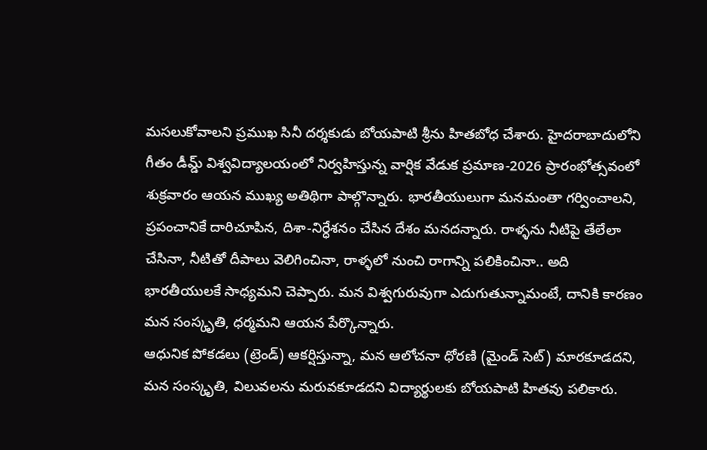మసలుకోవాలని ప్రముఖ సినీ దర్శకుడు బోయపాటి శ్రీను హితబోధ చేశారు. హైదరాబాదులోని గీతం డీమ్డ్ విశ్వవిద్యాలయంలో నిర్వహిస్తున్న వార్షిక వేడుక ప్రమాణ-2026 ప్రారంభోత్సవంలో శుక్రవారం ఆయన ముఖ్య అతిథిగా పాల్గొన్నారు. భారతీయులుగా మనమంతా గర్వించాలని, ప్రపంచానికే దారిచూపిన, దిశా-నిర్ధేశనం చేసిన దేశం మనదన్నారు. రాళ్ళను నీటిపై తేలేలా చేసినా, నీటితో దీపాలు వెలిగించినా, రాళ్ళలో నుంచి రాగాన్ని పలికించినా.. అది భారతీయులకే సాధ్యమని చెప్పారు. మన విశ్వగురువుగా ఎదుగుతున్నామంటే, దానికి కారణం మన సంస్కృతి, ధర్మమని ఆయన పేర్కొన్నారు.
ఆధునిక పోకడలు (ట్రెండ్) ఆకర్షిస్తున్నా, మన ఆలోచనా ధోరణి (మైండ్ సెట్) మారకూడదని, మన సంస్కృతి, విలువలను మరువకూడదని విద్యార్థులకు బోయపాటి హితవు పలికారు.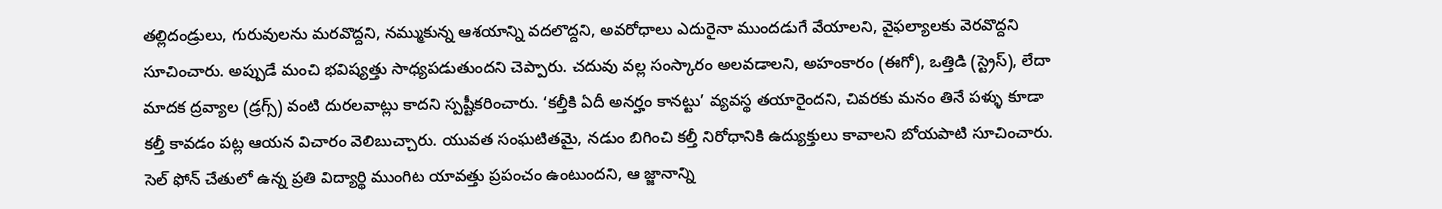తల్లిదండ్రులు, గురువులను మరవొద్దని, నమ్ముకున్న ఆశయాన్ని వదలొద్దని, అవరోధాలు ఎదురైనా ముందడుగే వేయాలని, వైఫల్యాలకు వెరవొద్దని సూచించారు. అప్పుడే మంచి భవిష్యత్తు సాధ్యపడుతుందని చెప్పారు. చదువు వల్ల సంస్కారం అలవడాలని, అహంకారం (ఈగో), ఒత్తిడి (స్ట్రెస్), లేదా మాదక ద్రవ్యాల (డ్రగ్స్) వంటి దురలవాట్లు కాదని స్పష్టీకరించారు. ‘కల్తీకి ఏదీ అనర్హం కానట్టు’ వ్యవస్థ తయారైందని, చివరకు మనం తినే పళ్ళు కూడా కల్తీ కావడం పట్ల ఆయన విచారం వెలిబుచ్చారు. యువత సంఘటితమై, నడుం బిగించి కల్తీ నిరోధానికి ఉద్యుక్తులు కావాలని బోయపాటి సూచించారు.
సెల్ ఫోన్ చేతులో ఉన్న ప్రతి విద్యార్థి ముంగిట యావత్తు ప్రపంచం ఉంటుందని, ఆ జ్జానాన్ని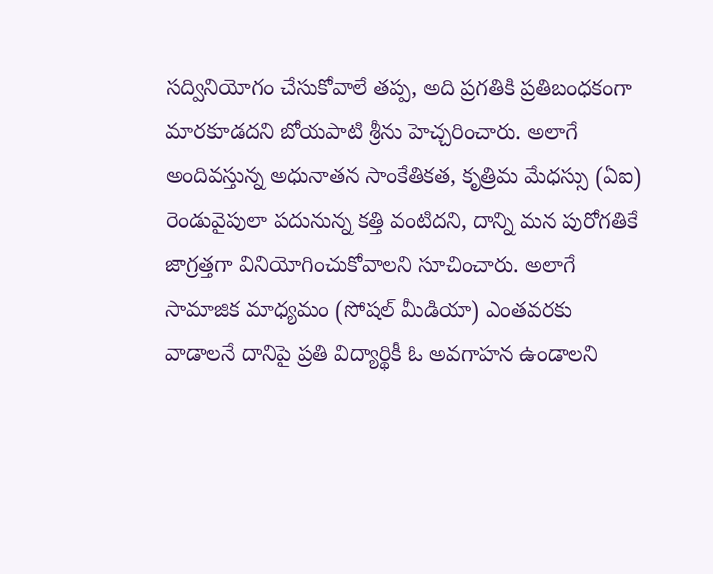సద్వినియోగం చేసుకోవాలే తప్ప, అది ప్రగతికి ప్రతిబంధకంగా మారకూడదని బోయపాటి శ్రీను హెచ్చరించారు. అలాగే అందివస్తున్న అధునాతన సాంకేతికత, కృత్రిమ మేధస్సు (ఏఐ) రెండువైపులా పదునున్న కత్తి వంటిదని, దాన్ని మన పురోగతికే జాగ్రత్తగా వినియోగించుకోవాలని సూచించారు. అలాగే సామాజిక మాధ్యమం (సోషల్ మీడియా) ఎంతవరకు వాడాలనే దానిపై ప్రతి విద్యార్థికీ ఓ అవగాహన ఉండాలని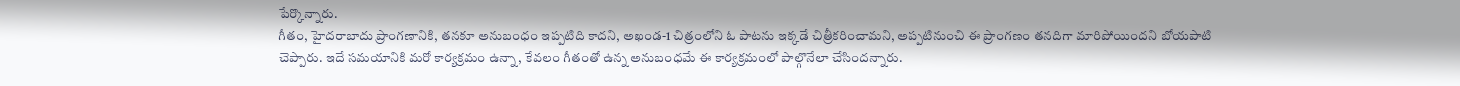పేర్కొన్నారు.
గీతం, హైదరాబాదు ప్రాంగణానికి, తనకూ అనుబంధం ఇప్పటిది కాదని, అఖండ-1 చిత్రంలోని ఓ పాటను ఇక్కడే చిత్రీకరించామని, అప్పటినుంచి ఈ ప్రాంగణం తనదిగా మారిపోయిందని బోయపాటి చెప్పారు. ఇదే సమయానికి మరో కార్యక్రమం ఉన్నా, కేవలం గీతంతో ఉన్న అనుబంధమే ఈ కార్యక్రమంలో పాల్గొనేలా చేసిందన్నారు.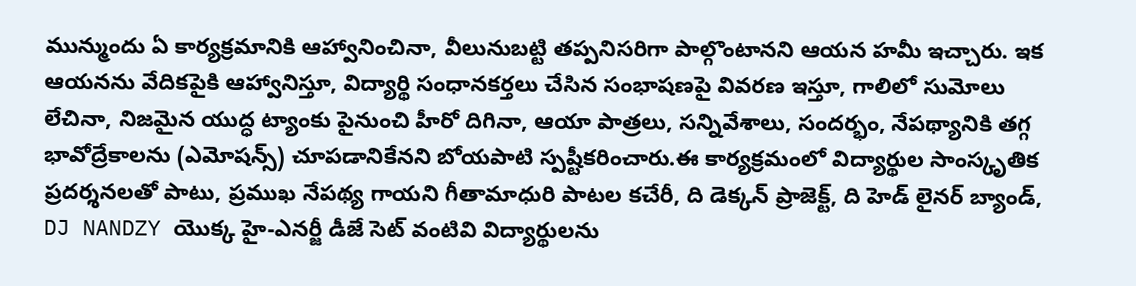మున్ముందు ఏ కార్యక్రమానికి ఆహ్వానించినా, వీలునుబట్టి తప్పనిసరిగా పాల్గొంటానని ఆయన హమీ ఇచ్చారు. ఇక ఆయనను వేదికపైకి ఆహ్వానిస్తూ, విద్యార్థి సంధానకర్తలు చేసిన సంభాషణపై వివరణ ఇస్తూ, గాలిలో సుమోలు లేచినా, నిజమైన యుద్ధ ట్యాంకు పైనుంచి హీరో దిగినా, ఆయా పాత్రలు, సన్నివేశాలు, సందర్భం, నేపథ్యానికి తగ్గ భావోద్రేకాలను (ఎమోషన్స్) చూపడానికేనని బోయపాటి స్పష్టీకరించారు.ఈ కార్యక్రమంలో విద్యార్థుల సాంస్కృతిక ప్రదర్శనలతో పాటు, ప్రముఖ నేపథ్య గాయని గీతామాధురి పాటల కచేరీ, ది డెక్కన్ ప్రాజెక్ట్, ది హెడ్ లైనర్ బ్యాండ్, DJ NANDZY యొక్క హై-ఎనర్జీ డీజే సెట్ వంటివి విద్యార్థులను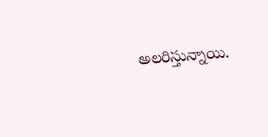అలరిస్తున్నాయి.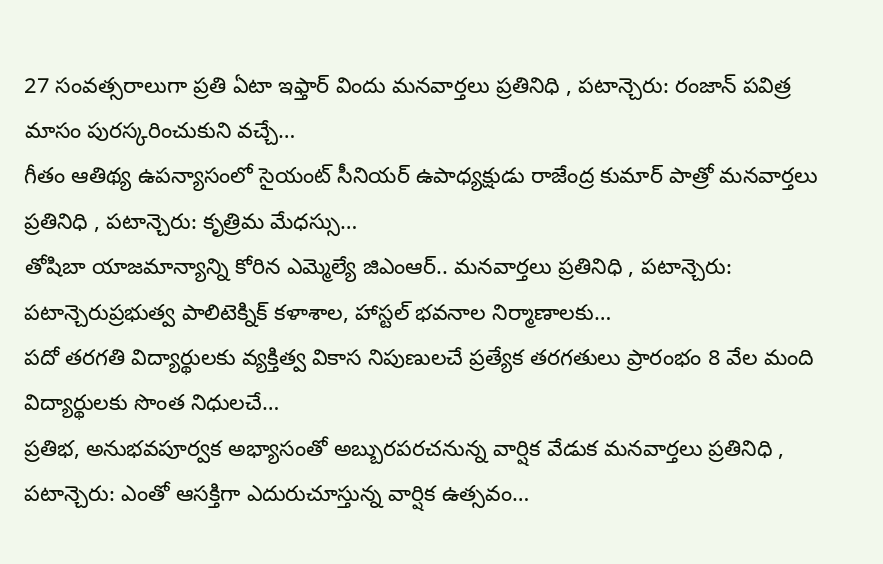27 సంవత్సరాలుగా ప్రతి ఏటా ఇఫ్తార్ విందు మనవార్తలు ప్రతినిధి , పటాన్చెరు: రంజాన్ పవిత్ర మాసం పురస్కరించుకుని వచ్చే…
గీతం ఆతిథ్య ఉపన్యాసంలో సైయంట్ సీనియర్ ఉపాధ్యక్షుడు రాజేంద్ర కుమార్ పాత్రో మనవార్తలు ప్రతినిధి , పటాన్చెరు: కృత్రిమ మేధస్సు…
తోషిబా యాజమాన్యాన్ని కోరిన ఎమ్మెల్యే జిఎంఆర్.. మనవార్తలు ప్రతినిధి , పటాన్చెరు: పటాన్చెరుప్రభుత్వ పాలిటెక్నిక్ కళాశాల, హాస్టల్ భవనాల నిర్మాణాలకు…
పదో తరగతి విద్యార్థులకు వ్యక్తిత్వ వికాస నిపుణులచే ప్రత్యేక తరగతులు ప్రారంభం 8 వేల మంది విద్యార్థులకు సొంత నిధులచే…
ప్రతిభ, అనుభవపూర్వక అభ్యాసంతో అబ్బురపరచనున్న వార్షిక వేడుక మనవార్తలు ప్రతినిధి , పటాన్చెరు: ఎంతో ఆసక్తిగా ఎదురుచూస్తున్న వార్షిక ఉత్సవం…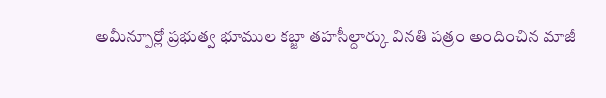అమీన్పూర్లో ప్రభుత్వ భూముల కబ్జా తహసీల్దార్కు వినతి పత్రం అందించిన మాజీ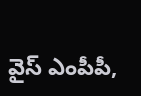వైస్ ఎంపీపీ,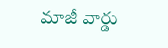మాజీ వార్డు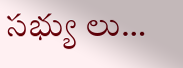సభ్యు లు…